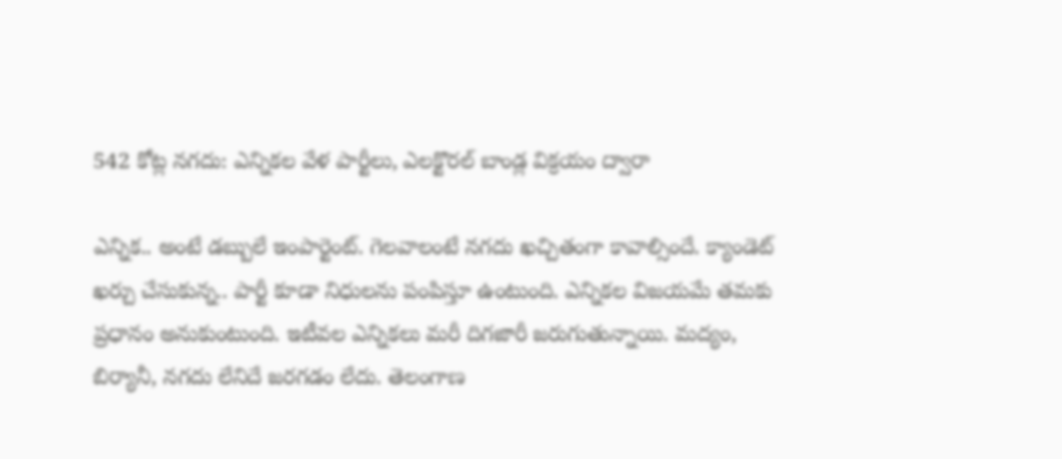542 కోట్ల నగదు: ఎన్నికల వేళ పార్టీలు, ఎలక్టొరల్ బాండ్ల విక్రయం ద్వారా

ఎన్నిక.. అంటే డబ్బులే ఇంపార్టెంట్. గెలవాలంటే నగదు ఖచ్చితంగా కావాల్సిందే. క్యాండెట్ ఖర్చు చేసుకున్న.. పార్టీ కూడా నిధులను పంపిస్తూ ఉంటుంది. ఎన్నికల విజయమే తమకు ప్రధానం అనుకుంటుంది. ఇటీవల ఎన్నికలు మరీ దిగజారీ జరుగుతున్నాయి. మద్యం, బిర్యానీ, నగదు లేనిదే జరగడం లేదు. తెలంగాణ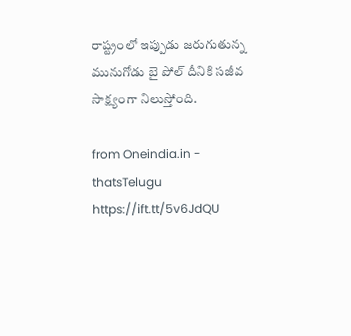రాష్ట్రంలో ఇప్పుడు జరుగుతున్న మునుగోడు బై పోల్ దీనికి సజీవ సాక్ష్యంగా నిలుస్తోంది.

from Oneindia.in - thatsTelugu https://ift.tt/5v6JdQU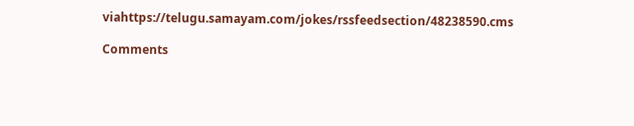viahttps://telugu.samayam.com/jokes/rssfeedsection/48238590.cms

Comments